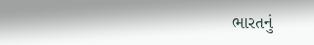ભારતનું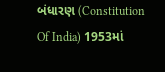બંધારણ (Constitution Of India) 1953માં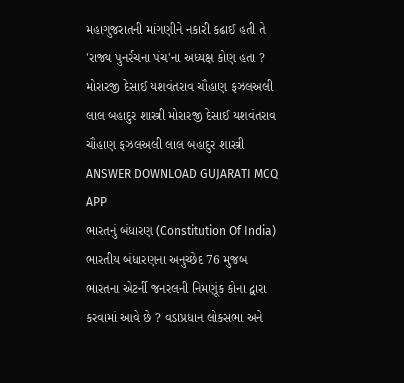મહાગુજરાતની માંગણીને નકારી કઢાઈ હતી તે 'રાજ્ય પુનર્રચના પંચ'ના અધ્યક્ષ કોણ હતા ? મોરારજી દેસાઈ યશવંતરાવ ચૌહાણ ફઝલઅલી લાલ બહાદુર શાસ્ત્રી મોરારજી દેસાઈ યશવંતરાવ ચૌહાણ ફઝલઅલી લાલ બહાદુર શાસ્ત્રી ANSWER DOWNLOAD GUJARATI MCQ APP
ભારતનું બંધારણ (Constitution Of India) ભારતીય બંધારણના અનુચ્છેદ 76 મુજબ ભારતના એટર્ની જનરલની નિમણૂંક કોના દ્વારા કરવામાં આવે છે ? વડાપ્રધાન લોકસભા અને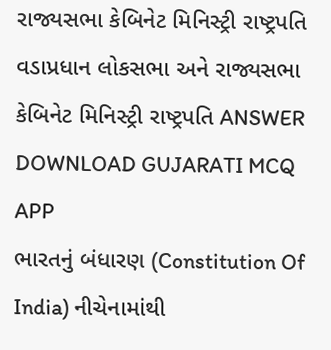રાજ્યસભા કેબિનેટ મિનિસ્ટ્રી રાષ્ટ્રપતિ વડાપ્રધાન લોકસભા અને રાજ્યસભા કેબિનેટ મિનિસ્ટ્રી રાષ્ટ્રપતિ ANSWER DOWNLOAD GUJARATI MCQ APP
ભારતનું બંધારણ (Constitution Of India) નીચેનામાંથી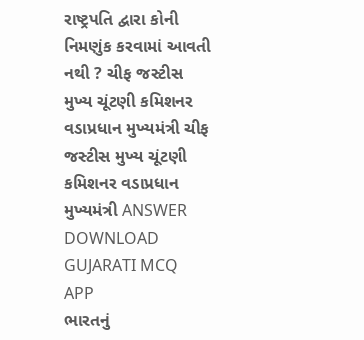રાષ્ટ્રપતિ દ્વારા કોની નિમણુંક કરવામાં આવતી નથી ? ચીફ જસ્ટીસ મુખ્ય ચૂંટણી કમિશનર વડાપ્રધાન મુખ્યમંત્રી ચીફ જસ્ટીસ મુખ્ય ચૂંટણી કમિશનર વડાપ્રધાન મુખ્યમંત્રી ANSWER DOWNLOAD GUJARATI MCQ APP
ભારતનું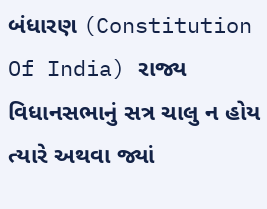બંધારણ (Constitution Of India) રાજ્ય વિધાનસભાનું સત્ર ચાલુ ન હોય ત્યારે અથવા જ્યાં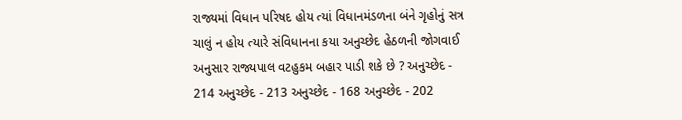રાજ્યમાં વિધાન પરિષદ હોય ત્યાં વિધાનમંડળના બંને ગૃહોનું સત્ર ચાલું ન હોય ત્યારે સંવિધાનના કયા અનુચ્છેદ હેઠળની જોગવાઈ અનુસાર રાજ્યપાલ વટહુકમ બહાર પાડી શકે છે ? અનુચ્છેદ - 214 અનુચ્છેદ - 213 અનુચ્છેદ - 168 અનુચ્છેદ - 202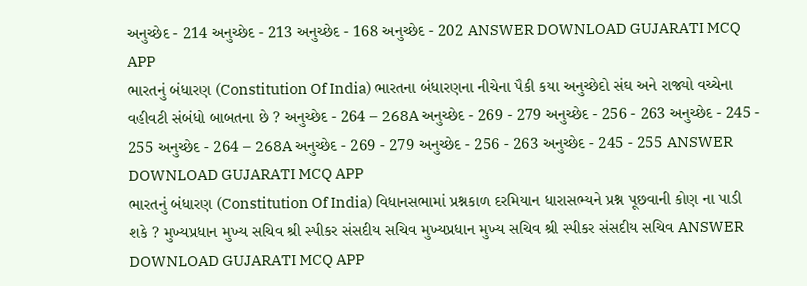અનુચ્છેદ - 214 અનુચ્છેદ - 213 અનુચ્છેદ - 168 અનુચ્છેદ - 202 ANSWER DOWNLOAD GUJARATI MCQ APP
ભારતનું બંધારણ (Constitution Of India) ભારતના બંધારણના નીચેના પૈકી કયા અનુચ્છેદો સંઘ અને રાજ્યો વચ્ચેના વહીવટી સંબંધો બાબતના છે ? અનુચ્છેદ - 264 – 268A અનુચ્છેદ - 269 - 279 અનુચ્છેદ - 256 - 263 અનુચ્છેદ - 245 - 255 અનુચ્છેદ - 264 – 268A અનુચ્છેદ - 269 - 279 અનુચ્છેદ - 256 - 263 અનુચ્છેદ - 245 - 255 ANSWER DOWNLOAD GUJARATI MCQ APP
ભારતનું બંધારણ (Constitution Of India) વિધાનસભામાં પ્રશ્નકાળ દરમિયાન ધારાસભ્યને પ્રશ્ન પૂછવાની કોણ ના પાડી શકે ? મુખ્યપ્રધાન મુખ્ય સચિવ શ્રી સ્પીકર સંસદીય સચિવ મુખ્યપ્રધાન મુખ્ય સચિવ શ્રી સ્પીકર સંસદીય સચિવ ANSWER DOWNLOAD GUJARATI MCQ APP